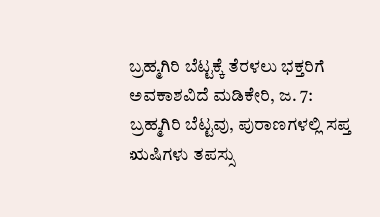ಬ್ರಹ್ಮಗಿರಿ ಬೆಟ್ಟಕ್ಕೆ ತೆರಳಲು ಭಕ್ತರಿಗೆ ಅವಕಾಶವಿದೆ ಮಡಿಕೇರಿ, ಜ. 7: ಬ್ರಹ್ಮಗಿರಿ ಬೆಟ್ಟವು, ಪುರಾಣಗಳಲ್ಲಿ ಸಪ್ತ ಋಷಿಗಳು ತಪಸ್ಸು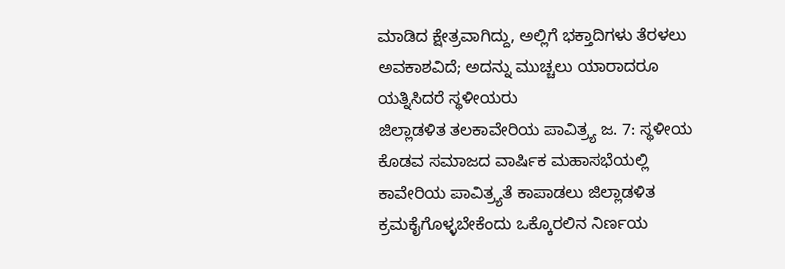ಮಾಡಿದ ಕ್ಷೇತ್ರವಾಗಿದ್ದು, ಅಲ್ಲಿಗೆ ಭಕ್ತಾದಿಗಳು ತೆರಳಲು ಅವಕಾಶವಿದೆ; ಅದನ್ನು ಮುಚ್ಚಲು ಯಾರಾದರೂ ಯತ್ನಿಸಿದರೆ ಸ್ಥಳೀಯರು
ಜಿಲ್ಲಾಡಳಿತ ತಲಕಾವೇರಿಯ ಪಾವಿತ್ರ್ಯ ಜ. 7: ಸ್ಥಳೀಯ ಕೊಡವ ಸಮಾಜದ ವಾರ್ಷಿಕ ಮಹಾಸಭೆಯಲ್ಲಿ ಕಾವೇರಿಯ ಪಾವಿತ್ರ್ಯತೆ ಕಾಪಾಡಲು ಜಿಲ್ಲಾಡಳಿತ ಕ್ರಮಕೈಗೊಳ್ಳಬೇಕೆಂದು ಒಕ್ಕೊರಲಿನ ನಿರ್ಣಯ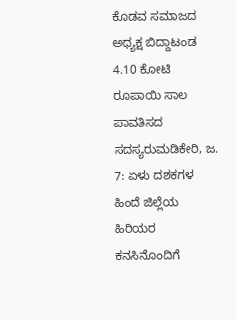ಕೊಡವ ಸಮಾಜದ ಅಧ್ಯಕ್ಷ ಬಿದ್ದಾಟಂಡ
4.10 ಕೋಟಿ ರೂಪಾಯಿ ಸಾಲ ಪಾವತಿಸದ ಸದಸ್ಯರುಮಡಿಕೇರಿ, ಜ. 7: ಏಳು ದಶಕಗಳ ಹಿಂದೆ ಜಿಲ್ಲೆಯ ಹಿರಿಯರ ಕನಸಿನೊಂದಿಗೆ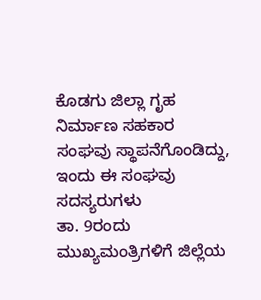ಕೊಡಗು ಜಿಲ್ಲಾ ಗೃಹ ನಿರ್ಮಾಣ ಸಹಕಾರ ಸಂಘವು ಸ್ಥಾಪನೆಗೊಂಡಿದ್ದು, ಇಂದು ಈ ಸಂಘವು ಸದಸ್ಯರುಗಳು
ತಾ. 9ರಂದು ಮುಖ್ಯಮಂತ್ರಿಗಳಿಗೆ ಜಿಲ್ಲೆಯ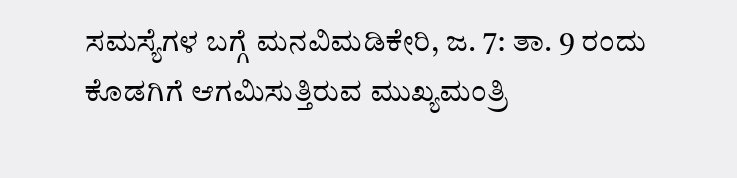ಸಮಸ್ಯೆಗಳ ಬಗ್ಗೆ ಮನವಿಮಡಿಕೇರಿ, ಜ. 7: ತಾ. 9 ರಂದು ಕೊಡಗಿಗೆ ಆಗಮಿಸುತ್ತಿರುವ ಮುಖ್ಯಮಂತ್ರಿ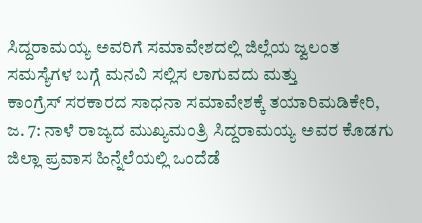ಸಿದ್ದರಾಮಯ್ಯ ಅವರಿಗೆ ಸಮಾವೇಶದಲ್ಲಿ ಜಿಲ್ಲೆಯ ಜ್ವಲಂತ ಸಮಸ್ಯೆಗಳ ಬಗ್ಗೆ ಮನವಿ ಸಲ್ಲಿಸ ಲಾಗುವದು ಮತ್ತು
ಕಾಂಗ್ರೆಸ್ ಸರಕಾರದ ಸಾಧನಾ ಸಮಾವೇಶಕ್ಕೆ ತಯಾರಿಮಡಿಕೇರಿ, ಜ. 7: ನಾಳೆ ರಾಜ್ಯದ ಮುಖ್ಯಮಂತ್ರಿ ಸಿದ್ದರಾಮಯ್ಯ ಅವರ ಕೊಡಗು ಜಿಲ್ಲಾ ಪ್ರವಾಸ ಹಿನ್ನೆಲೆಯಲ್ಲಿ ಒಂದೆಡೆ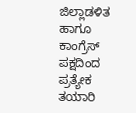ಜಿಲ್ಲಾಡಳಿತ ಹಾಗೂ ಕಾಂಗ್ರೆಸ್ ಪಕ್ಷದಿಂದ ಪ್ರತ್ಯೇಕ ತಯಾರಿ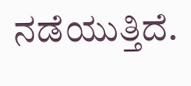ನಡೆಯುತ್ತಿದೆ.